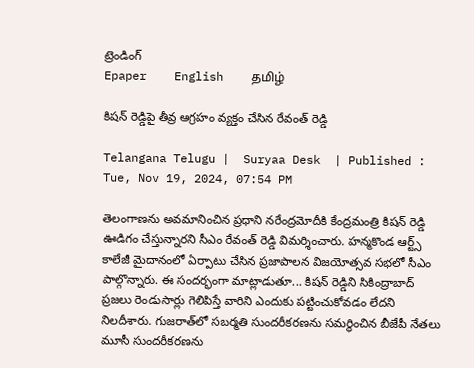ట్రెండింగ్
Epaper    English    தமிழ்

కిషన్ రెడ్డిపై తీవ్ర ఆగ్రహం వ్యక్తం చేసిన రేవంత్ రెడ్డి

Telangana Telugu |  Suryaa Desk  | Published : Tue, Nov 19, 2024, 07:54 PM

తెలంగాణను అవమానించిన ప్రధాని నరేంద్రమోదీకి కేంద్రమంత్రి కిషన్ రెడ్డి ఊడిగం చేస్తున్నారని సీఎం రేవంత్ రెడ్డి విమర్శించారు. హన్మకొండ ఆర్ట్స్ కాలేజీ మైదానంలో ఏర్పాటు చేసిన ప్రజాపాలన విజయోత్సవ సభలో సీఎం పాల్గొన్నారు. ఈ సందర్భంగా మాట్లాడుతూ... కిషన్ రెడ్డిని సికింద్రాబాద్ ప్రజలు రెండుసార్లు గెలిపిస్తే వారిని ఎందుకు పట్టించుకోవడం లేదని నిలదీశారు. గుజరాత్‌లో సబర్మతి సుందరీకరణను సమర్థించిన బీజేపీ నేతలు మూసీ సుందరీకరణను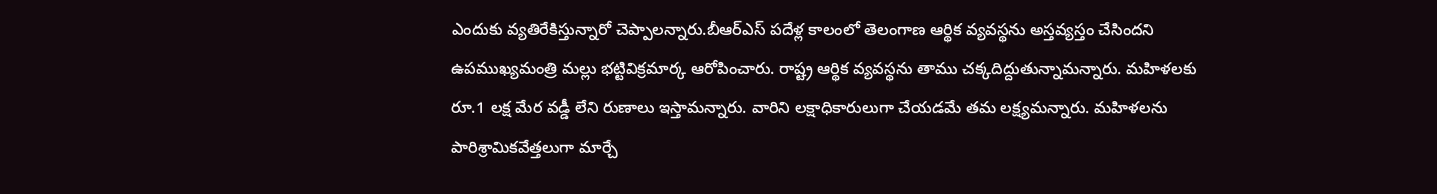ఎందుకు వ్యతిరేకిస్తున్నారో చెప్పాలన్నారు.బీఆర్ఎస్ పదేళ్ల కాలంలో తెలంగాణ ఆర్థిక వ్యవస్థను అస్తవ్యస్తం చేసిందని ఉపముఖ్యమంత్రి మల్లు భట్టివిక్రమార్క ఆరోపించారు. రాష్ట్ర ఆర్థిక వ్యవస్థను తాము చక్కదిద్దుతున్నామన్నారు. మహిళలకు రూ.1 లక్ష మేర వడ్డీ లేని రుణాలు ఇస్తామన్నారు. వారిని లక్షాధికారులుగా చేయడమే తమ లక్ష్యమన్నారు. మహిళలను పారిశ్రామికవేత్తలుగా మార్చే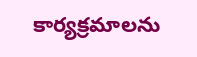కార్యక్రమాలను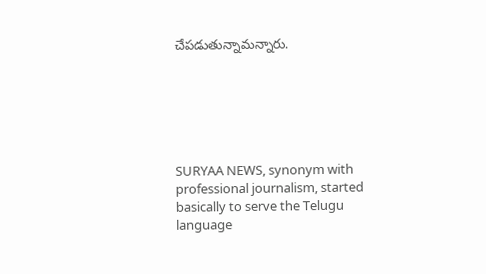చేపడుతున్నామన్నారు.






SURYAA NEWS, synonym with professional journalism, started basically to serve the Telugu language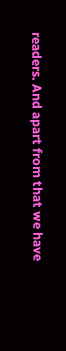readers. And apart from that we have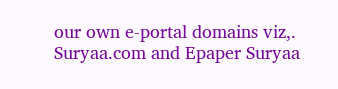our own e-portal domains viz,. Suryaa.com and Epaper Suryaa